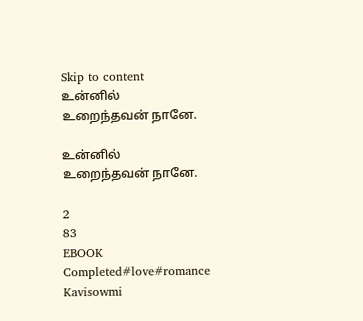Skip to content
உன்னில் உறைந்தவன் நானே.

உன்னில் உறைந்தவன் நானே.

2
83
EBOOK
Completed#love#romance
Kavisowmi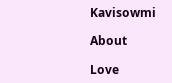Kavisowmi

About

Love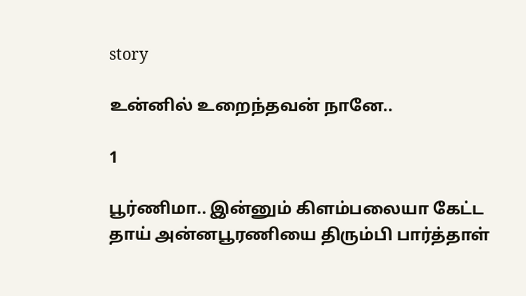story

உன்னில் உறைந்தவன் நானே..

1

பூர்ணிமா.. இன்னும் கிளம்பலையா கேட்ட தாய் அன்னபூரணியை திரும்பி பார்த்தாள்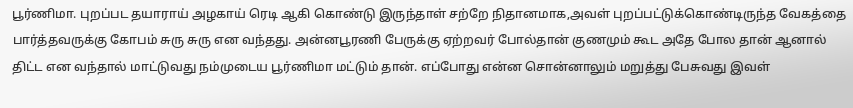பூர்ணிமா. புறப்பட தயாராய் அழகாய் ரெடி ஆகி கொண்டு இருந்தாள் சற்றே நிதானமாக,அவள் புறப்பட்டுக்கொண்டிருந்த வேகத்தை பார்த்தவருக்கு கோபம் சுரு சுரு என வந்தது. அன்னபூரணி பேருக்கு ஏற்றவர் போல்தான் குணமும் கூட அதே போல தான் ஆனால் திட்ட என வந்தால் மாட்டுவது நம்முடைய பூர்ணிமா மட்டும் தான். எப்போது என்ன சொன்னாலும் மறுத்து பேசுவது இவள்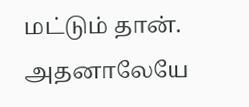மட்டும் தான். அதனாலேயே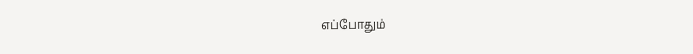எப்போதும்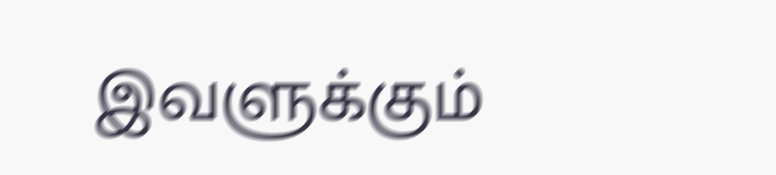இவளுக்கும்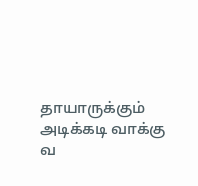தாயாருக்கும் அடிக்கடி வாக்கு வ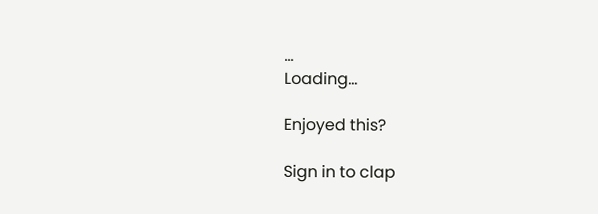...
Loading...

Enjoyed this?

Sign in to clap